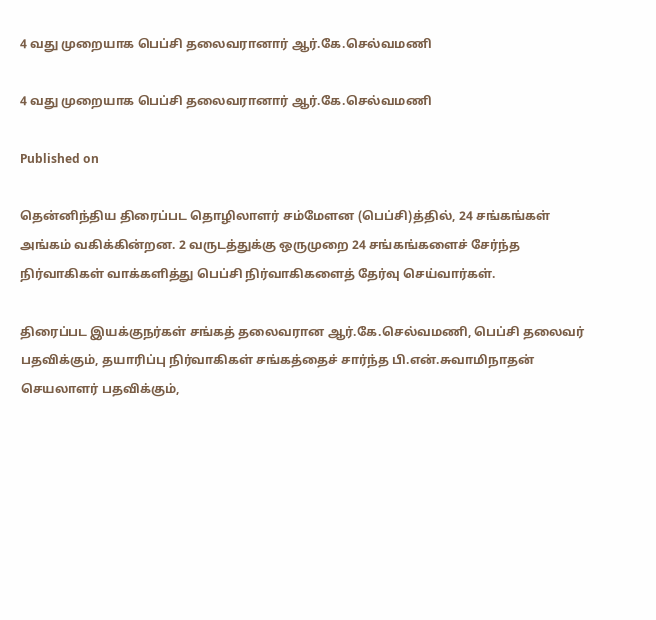4 வது முறையாக பெப்சி தலைவரானார் ஆர்.கே.செல்வமணி

4 வது முறையாக பெப்சி தலைவரானார் ஆர்.கே.செல்வமணி

Published on

தென்னிந்திய திரைப்பட தொழிலாளர் சம்மேளன (பெப்சி)த்தில், 24 சங்கங்கள் அங்கம் வகிக்கின்றன. 2 வருடத்துக்கு ஒருமுறை 24 சங்கங்களைச் சேர்ந்த நிர்வாகிகள் வாக்களித்து பெப்சி நிர்வாகிகளைத் தேர்வு செய்வார்கள்.

திரைப்பட இயக்குநர்கள் சங்கத் தலைவரான ஆர்.கே.செல்வமணி, பெப்சி தலைவர் பதவிக்கும், தயாரிப்பு நிர்வாகிகள் சங்கத்தைச் சார்ந்த பி.என்.சுவாமிநாதன் செயலாளர் பதவிக்கும்,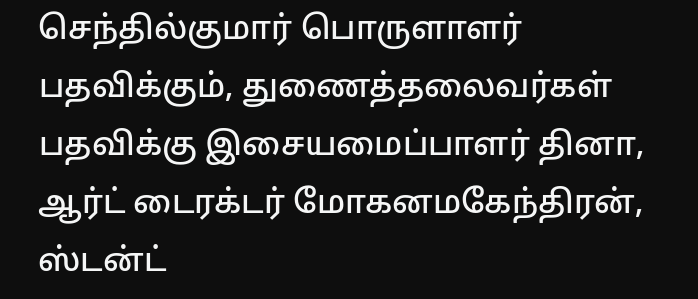செந்தில்குமார் பொருளாளர் பதவிக்கும், துணைத்தலைவர்கள் பதவிக்கு இசையமைப்பாளர் தினா, ஆர்ட் டைரக்டர் மோகனமகேந்திரன், ஸ்டன்ட்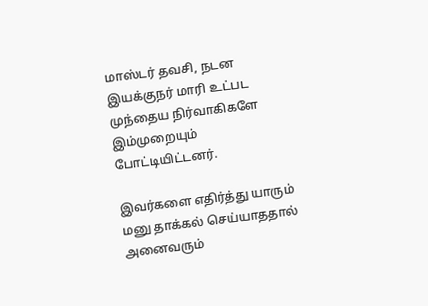மாஸ்டர் தவசி, நடன இயக்குநர் மாரி உட்பட முந்தைய நிர்வாகிகளே இம்முறையும் போட்டியிட்டனர்.

இவர்களை எதிர்த்து யாரும் மனு தாக்கல் செய்யாததால் அனைவரும்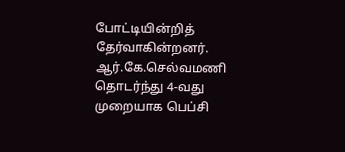போட்டியின்றித் தேர்வாகின்றனர். ஆர்.கே.செல்வமணி தொடர்ந்து 4-வது முறையாக பெப்சி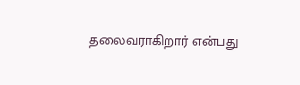தலைவராகிறார் என்பது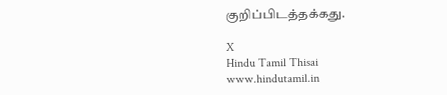குறிப்பிடத்தக்கது.

X
Hindu Tamil Thisai
www.hindutamil.in